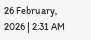26 February, 2026 | 2:31 AM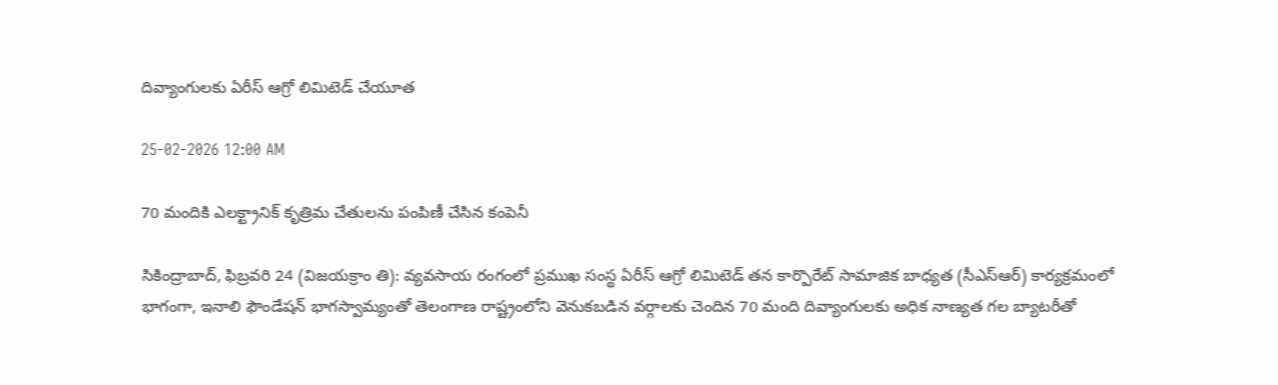దివ్యాంగులకు ఏరీస్ ఆగ్రో లిమిటెడ్ చేయూత

25-02-2026 12:00 AM

70 మందికి ఎలక్ట్రానిక్ కృత్రిమ చేతులను పంపిణీ చేసిన కంపెనీ

సికింద్రాబాద్, ఫిబ్రవరి 24 (విజయక్రాం తి): వ్యవసాయ రంగంలో ప్రముఖ సంస్థ ఏరీస్ ఆగ్రో లిమిటెడ్ తన కార్పొరేట్ సామాజిక బాధ్యత (సీఎస్‌ఆర్) కార్యక్రమంలో భాగంగా, ఇనాలి ఫౌండేషన్ భాగస్వామ్యంతో తెలంగాణ రాష్ట్రంలోని వెనుకబడిన వర్గాలకు చెందిన 70 మంది దివ్యాంగులకు అధిక నాణ్యత గల బ్యాటరీతో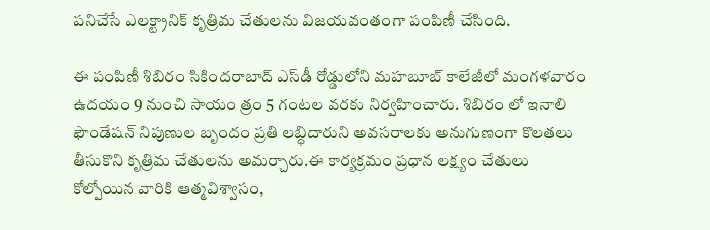పనిచేసే ఎలక్ట్రానిక్ కృత్రిమ చేతులను విజయవంతంగా పంపిణీ చేసింది.

ఈ పంపిణీ శిబిరం సికిందరాబాద్ ఎస్‌డీ రోడ్డులోని మహబూబ్ కాలేజీలో మంగళవారం ఉదయం 9 నుంచి సాయం త్రం 5 గంటల వరకు నిర్వహించారు. శిబిరం లో ఇనాలి ఫౌండేషన్ నిపుణుల బృందం ప్రతి లబ్ధిదారుని అవసరాలకు అనుగుణంగా కొలతలు తీసుకొని కృత్రిమ చేతులను అమర్చారు.ఈ కార్యక్రమం ప్రధాన లక్ష్యం చేతులు కోల్పోయిన వారికి ఆత్మవిశ్వాసం,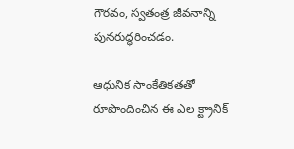గౌరవం, స్వతంత్ర జీవనాన్ని పునరుద్ధరించడం.

ఆధునిక సాంకేతికతతో రూపొందించిన ఈ ఎల క్ట్రానిక్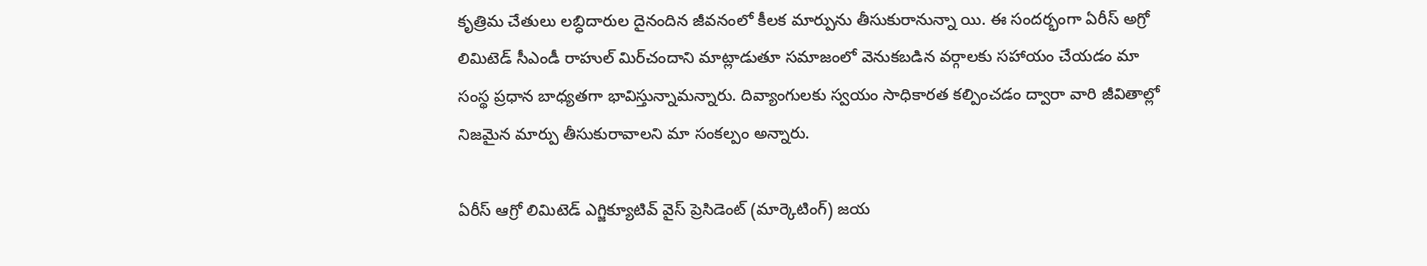కృత్రిమ చేతులు లబ్ధిదారుల దైనందిన జీవనంలో కీలక మార్పును తీసుకురానున్నా యి. ఈ సందర్భంగా ఏరీస్ అగ్రో లిమిటెడ్ సీఎండీ రాహుల్ మిర్‌చందాని మాట్లాడుతూ సమాజంలో వెనుకబడిన వర్గాలకు సహాయం చేయడం మా సంస్థ ప్రధాన బాధ్యతగా భావిస్తున్నామన్నారు. దివ్యాంగులకు స్వయం సాధికారత కల్పించడం ద్వారా వారి జీవితాల్లో నిజమైన మార్పు తీసుకురావాలని మా సంకల్పం అన్నారు.

ఏరీస్ ఆగ్రో లిమిటెడ్ ఎగ్జిక్యూటివ్ వైస్ ప్రెసిడెంట్ (మార్కెటింగ్) జయ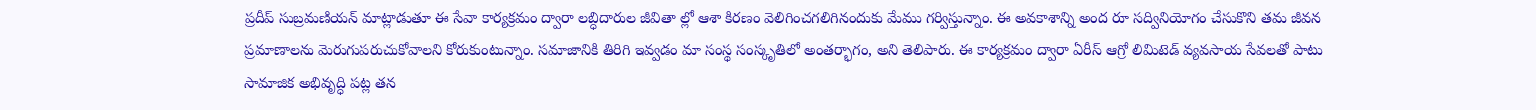ప్రదీప్ సుబ్రమణియన్ మాట్లాడుతూ ఈ సేవా కార్యక్రమం ద్వారా లబ్ధిదారుల జీవితా ల్లో ఆశా కిరణం వెలిగించగలిగినందుకు మేము గర్విస్తున్నాం. ఈ అవకాశాన్ని అంద రూ సద్వినియోగం చేసుకొని తమ జీవన ప్రమాణాలను మెరుగుపరుచుకోవాలని కోరుకుంటున్నాం. సమాజానికి తిరిగి ఇవ్వడం మా సంస్థ సంస్కృతిలో అంతర్భాగం, అని తెలిపారు. ఈ కార్యక్రమం ద్వారా ఏరీస్ ఆగ్రో లిమిటెడ్ వ్యవసాయ సేవలతో పాటు సామాజిక అభివృద్ధి పట్ల తన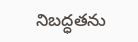నిబద్ధతను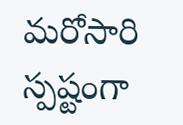మరోసారి స్పష్టంగా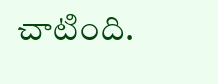చాటింది.